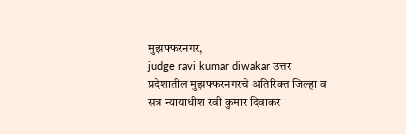मुझफ्फरनगर,
judge ravi kumar diwakar उत्तर प्रदेशातील मुझफ्फरनगरचे अतिरिक्त जिल्हा व सत्र न्यायाधीश रवी कुमार दिवाकर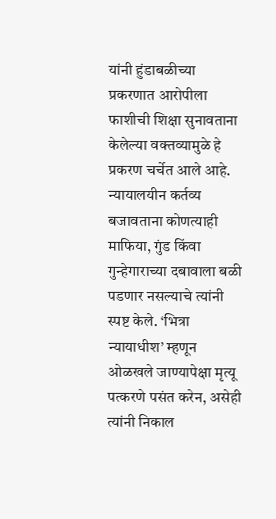यांनी हुंडाबळीच्या प्रकरणात आरोपीला फाशीची शिक्षा सुनावताना केलेल्या वक्तव्यामुळे हे प्रकरण चर्चेत आले आहे. न्यायालयीन कर्तव्य बजावताना कोणत्याही माफिया, गुंड किंवा गुन्हेगाराच्या दबावाला बळी पडणार नसल्याचे त्यांनी स्पष्ट केले. ‘भित्रा न्यायाधीश’ म्हणून ओळखले जाण्यापेक्षा मृत्यू पत्करणे पसंत करेन, असेही त्यांनी निकाल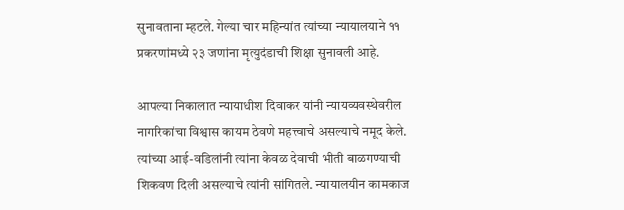सुनावताना म्हटले. गेल्या चार महिन्यांत त्यांच्या न्यायालयाने ११ प्रकरणांमध्ये २३ जणांना मृत्युदंडाची शिक्षा सुनावली आहे.

आपल्या निकालात न्यायाधीश दिवाकर यांनी न्यायव्यवस्थेवरील नागरिकांचा विश्वास कायम ठेवणे महत्त्वाचे असल्याचे नमूद केले. त्यांच्या आई-वडिलांनी त्यांना केवळ देवाची भीती बाळगण्याची शिकवण दिली असल्याचे त्यांनी सांगितले. न्यायालयीन कामकाज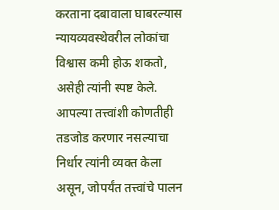करताना दबावाला घाबरल्यास न्यायव्यवस्थेवरील लोकांचा विश्वास कमी होऊ शकतो, असेही त्यांनी स्पष्ट केले. आपल्या तत्त्वांशी कोणतीही तडजोड करणार नसल्याचा निर्धार त्यांनी व्यक्त केला असून, जोपर्यंत तत्त्वांचे पालन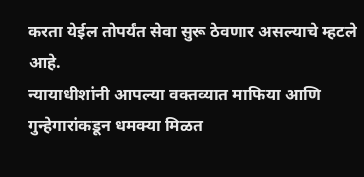करता येईल तोपर्यंत सेवा सुरू ठेवणार असल्याचे म्हटले आहे.
न्यायाधीशांनी आपल्या वक्तव्यात माफिया आणि गुन्हेगारांकडून धमक्या मिळत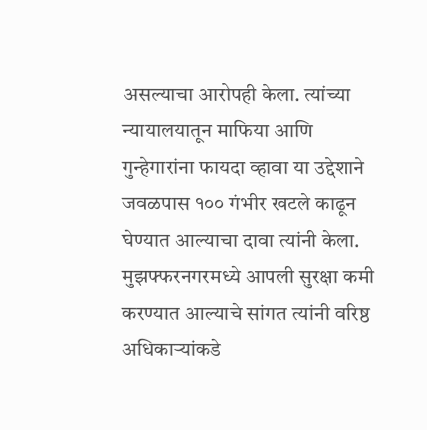असल्याचा आरोपही केला. त्यांच्या न्यायालयातून माफिया आणि गुन्हेगारांना फायदा व्हावा या उद्देशाने जवळपास १०० गंभीर खटले काढून घेण्यात आल्याचा दावा त्यांनी केला. मुझफ्फरनगरमध्ये आपली सुरक्षा कमी करण्यात आल्याचे सांगत त्यांनी वरिष्ठ अधिकाऱ्यांकडे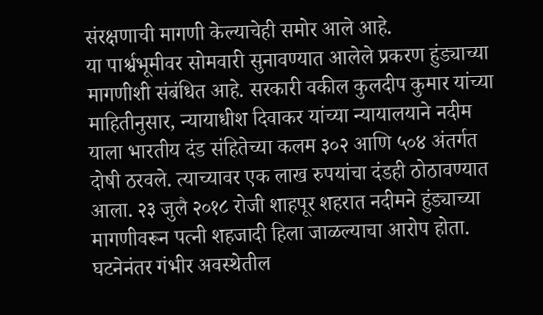संरक्षणाची मागणी केल्याचेही समोर आले आहे.
या पार्श्वभूमीवर सोमवारी सुनावण्यात आलेले प्रकरण हुंड्याच्या मागणीशी संबंधित आहे. सरकारी वकील कुलदीप कुमार यांच्या माहितीनुसार, न्यायाधीश दिवाकर यांच्या न्यायालयाने नदीम याला भारतीय दंड संहितेच्या कलम ३०२ आणि ५०४ अंतर्गत दोषी ठरवले. त्याच्यावर एक लाख रुपयांचा दंडही ठोठावण्यात आला. २३ जुलै २०१८ रोजी शाहपूर शहरात नदीमने हुंड्याच्या मागणीवरून पत्नी शहजादी हिला जाळल्याचा आरोप होता. घटनेनंतर गंभीर अवस्थेतील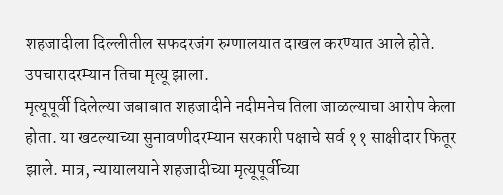शहजादीला दिल्लीतील सफदरजंग रुग्णालयात दाखल करण्यात आले होते. उपचारादरम्यान तिचा मृत्यू झाला.
मृत्यूपूर्वी दिलेल्या जबाबात शहजादीने नदीमनेच तिला जाळल्याचा आरोप केला होता. या खटल्याच्या सुनावणीदरम्यान सरकारी पक्षाचे सर्व ११ साक्षीदार फितूर झाले. मात्र, न्यायालयाने शहजादीच्या मृत्यूपूर्वीच्या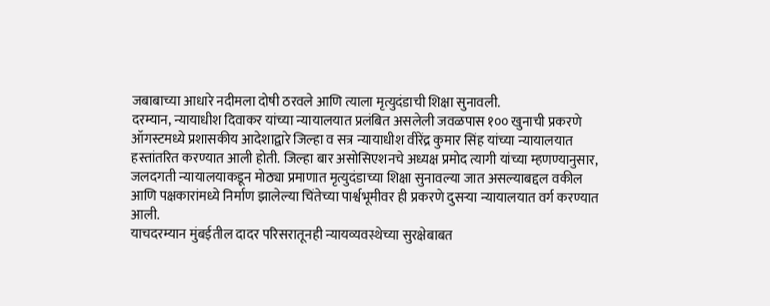जबाबाच्या आधारे नदीमला दोषी ठरवले आणि त्याला मृत्युदंडाची शिक्षा सुनावली.
दरम्यान, न्यायाधीश दिवाकर यांच्या न्यायालयात प्रलंबित असलेली जवळपास १०० खुनाची प्रकरणे ऑगस्टमध्ये प्रशासकीय आदेशाद्वारे जिल्हा व सत्र न्यायाधीश वीरेंद्र कुमार सिंह यांच्या न्यायालयात हस्तांतरित करण्यात आली होती. जिल्हा बार असोसिएशनचे अध्यक्ष प्रमोद त्यागी यांच्या म्हणण्यानुसार, जलदगती न्यायालयाकडून मोठ्या प्रमाणात मृत्युदंडाच्या शिक्षा सुनावल्या जात असल्याबद्दल वकील आणि पक्षकारांमध्ये निर्माण झालेल्या चिंतेच्या पार्श्वभूमीवर ही प्रकरणे दुसऱ्या न्यायालयात वर्ग करण्यात आली.
याचदरम्यान मुंबईतील दादर परिसरातूनही न्यायव्यवस्थेच्या सुरक्षेबाबत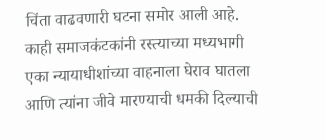चिंता वाढवणारी घटना समोर आली आहे. काही समाजकंटकांनी रस्त्याच्या मध्यभागी एका न्यायाधीशांच्या वाहनाला घेराव घातला आणि त्यांना जीवे मारण्याची धमकी दिल्याची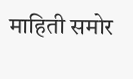माहिती समोर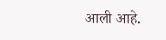आली आहे.